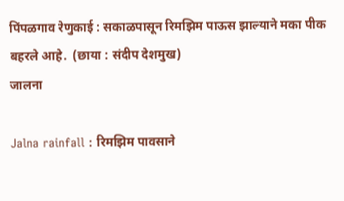पिंपळगाव रेणुकाई : सकाळपासून रिमझिम पाऊस झाल्याने मका पीक बहरले आहे.  (छाया : संदीप देशमुख)
जालना

Jalna rainfall : रिमझिम पावसाने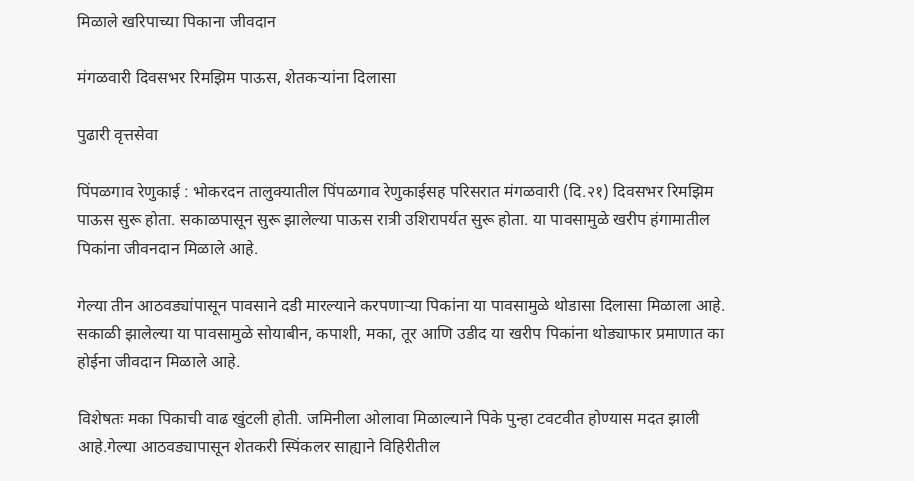मिळाले खरिपाच्या पिकाना जीवदान

मंगळवारी दिवसभर रिमझिम पाऊस, शेतकर्‍यांना दिलासा

पुढारी वृत्तसेवा

पिंपळगाव रेणुकाई : भोकरदन तालुक्यातील पिंपळगाव रेणुकाईसह परिसरात मंगळवारी (दि.२१) दिवसभर रिमझिम पाऊस सुरू होता. सकाळपासून सुरू झालेल्या पाऊस रात्री उशिरापर्यत सुरू होता. या पावसामुळे खरीप हंगामातील पिकांना जीवनदान मिळाले आहे.

गेल्या तीन आठवड्यांपासून पावसाने दडी मारल्याने करपणाऱ्या पिकांना या पावसामुळे थोडासा दिलासा मिळाला आहे. सकाळी झालेल्या या पावसामुळे सोयाबीन, कपाशी, मका, तूर आणि उडीद या खरीप पिकांना थोड्याफार प्रमाणात का होईना जीवदान मिळाले आहे.

विशेषतः मका पिकाची वाढ खुंटली होती. जमिनीला ओलावा मिळाल्याने पिके पुन्हा टवटवीत होण्यास मदत झाली आहे.गेल्या आठवड्यापासून शेतकरी स्पिंकलर साह्याने विहिरीतील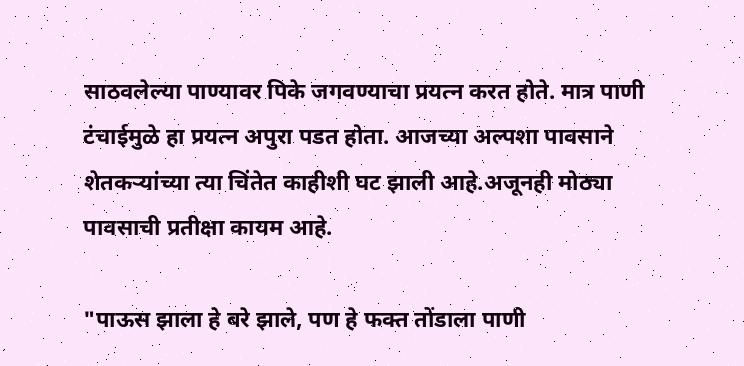साठवलेल्या पाण्यावर पिके जगवण्याचा प्रयत्न करत होते. मात्र पाणी टंचाईमुळे हा प्रयत्न अपुरा पडत होता. आजच्या अल्पशा पावसाने शेतकऱ्यांच्या त्या चिंतेत काहीशी घट झाली आहे.अजूनही मोठ्या पावसाची प्रतीक्षा कायम आहे.

"पाऊस झाला हे बरे झाले, पण हे फक्त तोंडाला पाणी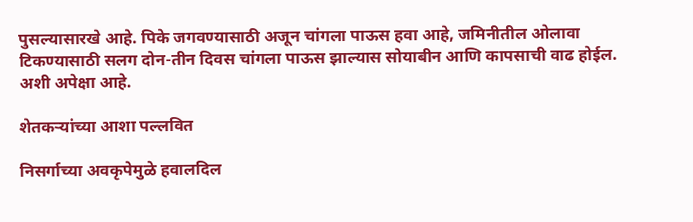पुसल्यासारखे आहे. पिके जगवण्यासाठी अजून चांगला पाऊस हवा आहे, जमिनीतील ओलावा टिकण्यासाठी सलग दोन-तीन दिवस चांगला पाऊस झाल्यास सोयाबीन आणि कापसाची वाढ होईल. अशी अपेक्षा आहे.

शेतकऱ्यांच्‍या आशा पल्‍लवित

निसर्गाच्या अवकृपेमुळे हवालदिल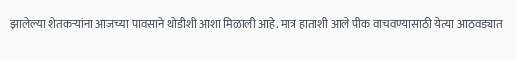झालेल्या शेतकऱ्यांना आजच्या पावसाने थोडीशी आशा मिळाली आहे. मात्र हाताशी आले पीक वाचवण्यासाठी येत्या आठवड्यात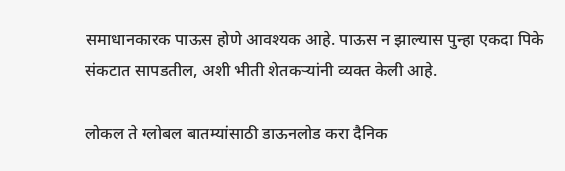समाधानकारक पाऊस होणे आवश्यक आहे. पाऊस न झाल्यास पुन्हा एकदा पिके संकटात सापडतील, अशी भीती शेतकऱ्यांनी व्यक्त केली आहे.

लोकल ते ग्लोबल बातम्यांसाठी डाऊनलोड करा दैनिक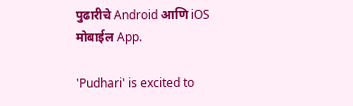पुढारीचे Android आणि iOS मोबाईल App.

'Pudhari' is excited to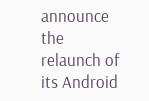announce the relaunch of its Android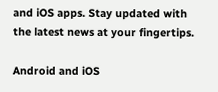and iOS apps. Stay updated with the latest news at your fingertips.

Android and iOS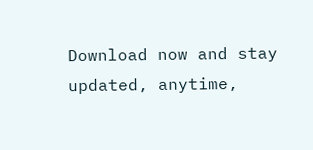Download now and stay updated, anytime,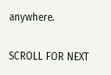anywhere.

SCROLL FOR NEXT